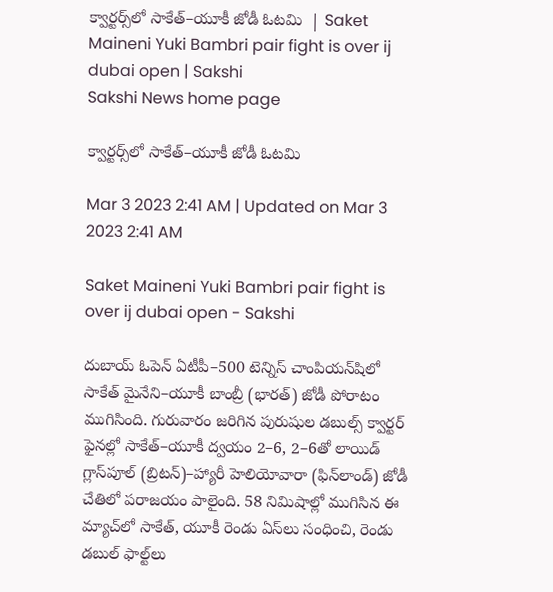క్వార్టర్స్‌లో సాకేత్‌–యూకీ జోడీ ఓటమి  | Saket Maineni Yuki Bambri pair fight is over ij dubai open | Sakshi
Sakshi News home page

క్వార్టర్స్‌లో సాకేత్‌–యూకీ జోడీ ఓటమి

Mar 3 2023 2:41 AM | Updated on Mar 3 2023 2:41 AM

Saket Maineni Yuki Bambri pair fight is over ij dubai open - Sakshi

దుబాయ్‌ ఓపెన్‌ ఏటీపీ–500 టెన్నిస్‌ చాంపియన్‌షిలో సాకేత్‌ మైనేని–యూకీ బాంబ్రీ (భారత్‌) జోడీ పోరాటం ముగిసింది. గురువారం జరిగిన పురుషుల డబుల్స్‌ క్వార్టర్‌ ఫైనల్లో సాకేత్‌–యూకీ ద్వయం 2–6, 2–6తో లాయిడ్‌ గ్లాస్‌పూల్‌ (బ్రిటన్‌)–హ్యారీ హెలియోవారా (ఫిన్‌లాండ్‌) జోడీ చేతిలో పరాజయం పాలైంది. 58 నిమిషాల్లో ముగిసిన ఈ మ్యాచ్‌లో సాకేత్, యూకీ రెండు ఏస్‌లు సంధించి, రెండు డబుల్‌ ఫాల్ట్‌లు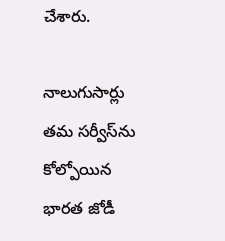చేశారు.

నాలుగుసార్లు తమ సర్వీస్‌ను కోల్పోయిన భారత జోడీ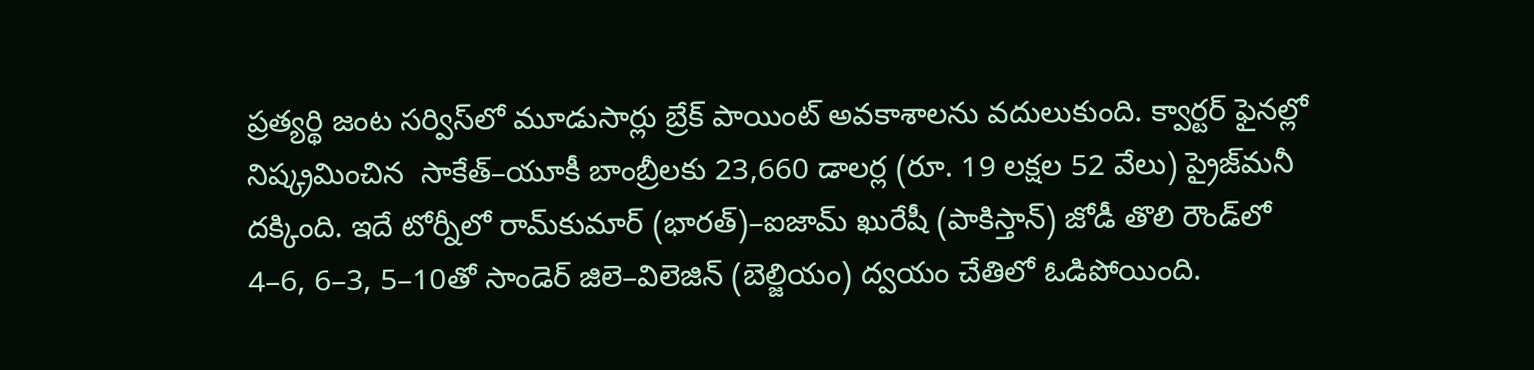ప్రత్యర్థి జంట సర్విస్‌లో మూడుసార్లు బ్రేక్‌ పాయింట్‌ అవకాశాలను వదులుకుంది. క్వార్టర్‌ ఫైనల్లో నిష్క్రమించిన  సాకేత్‌–యూకీ బాంబ్రీలకు 23,660 డాలర్ల (రూ. 19 లక్షల 52 వేలు) ప్రైజ్‌మనీ దక్కింది. ఇదే టోర్నీలో రామ్‌కుమార్‌ (భారత్‌)–ఐజామ్‌ ఖురేషీ (పాకిస్తాన్‌) జోడీ తొలి రౌండ్‌లో 4–6, 6–3, 5–10తో సాండెర్‌ జిలె–విలెజిన్‌ (బెల్జియం) ద్వయం చేతిలో ఓడిపోయింది.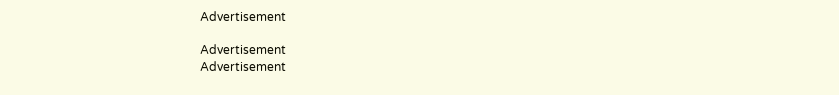Advertisement

Advertisement
Advertisement